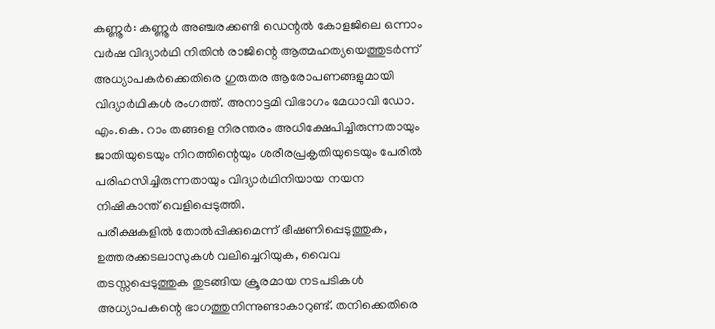കണ്ണൂർ: കണ്ണൂർ അഞ്ചരക്കണ്ടി ഡെന്റൽ കോളജിലെ ഒന്നാം വർഷ വിദ്യാർഥി നിതിൻ രാജിന്റെ ആത്മഹത്യയെത്തുടർന്ന് അധ്യാപകർക്കെതിരെ ഗുരുതര ആരോപണങ്ങളുമായി വിദ്യാർഥികൾ രംഗത്ത്. അനാട്ടമി വിഭാഗം മേധാവി ഡോ. എം.കെ. റാം തങ്ങളെ നിരന്തരം അധിക്ഷേപിച്ചിരുന്നതായും ജാതിയുടെയും നിറത്തിന്റെയും ശരീരപ്രകൃതിയുടെയും പേരിൽ പരിഹസിച്ചിരുന്നതായും വിദ്യാർഥിനിയായ നയന നിഷികാന്ത് വെളിപ്പെടുത്തി.
പരീക്ഷകളിൽ തോൽപ്പിക്കുമെന്ന് ഭീഷണിപ്പെടുത്തുക, ഉത്തരക്കടലാസുകൾ വലിച്ചെറിയുക, വൈവ തടസ്സപ്പെടുത്തുക തുടങ്ങിയ ക്രൂരമായ നടപടികൾ അധ്യാപകന്റെ ഭാഗത്തുനിന്നുണ്ടാകാറുണ്ട്. തനിക്കെതിരെ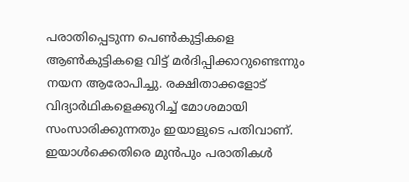പരാതിപ്പെടുന്ന പെൺകുട്ടികളെ ആൺകുട്ടികളെ വിട്ട് മർദിപ്പിക്കാറുണ്ടെന്നും നയന ആരോപിച്ചു. രക്ഷിതാക്കളോട് വിദ്യാർഥികളെക്കുറിച്ച് മോശമായി സംസാരിക്കുന്നതും ഇയാളുടെ പതിവാണ്.
ഇയാൾക്കെതിരെ മുൻപും പരാതികൾ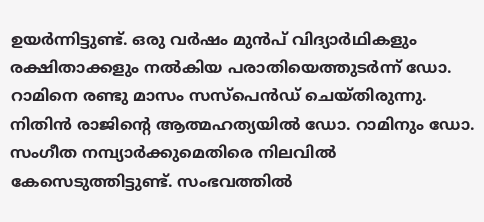ഉയർന്നിട്ടുണ്ട്. ഒരു വർഷം മുൻപ് വിദ്യാർഥികളും രക്ഷിതാക്കളും നൽകിയ പരാതിയെത്തുടർന്ന് ഡോ. റാമിനെ രണ്ടു മാസം സസ്പെൻഡ് ചെയ്തിരുന്നു. നിതിൻ രാജിന്റെ ആത്മഹത്യയിൽ ഡോ. റാമിനും ഡോ. സംഗീത നമ്പ്യാർക്കുമെതിരെ നിലവിൽ കേസെടുത്തിട്ടുണ്ട്. സംഭവത്തിൽ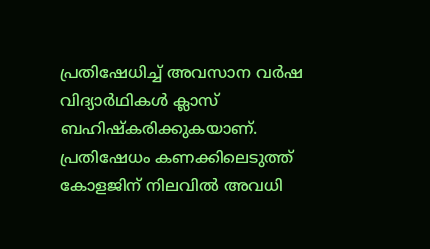പ്രതിഷേധിച്ച് അവസാന വർഷ വിദ്യാർഥികൾ ക്ലാസ് ബഹിഷ്കരിക്കുകയാണ്. പ്രതിഷേധം കണക്കിലെടുത്ത് കോളജിന് നിലവിൽ അവധി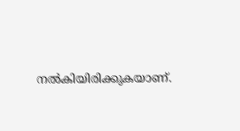നൽകിയിരിക്കുകയാണ്.